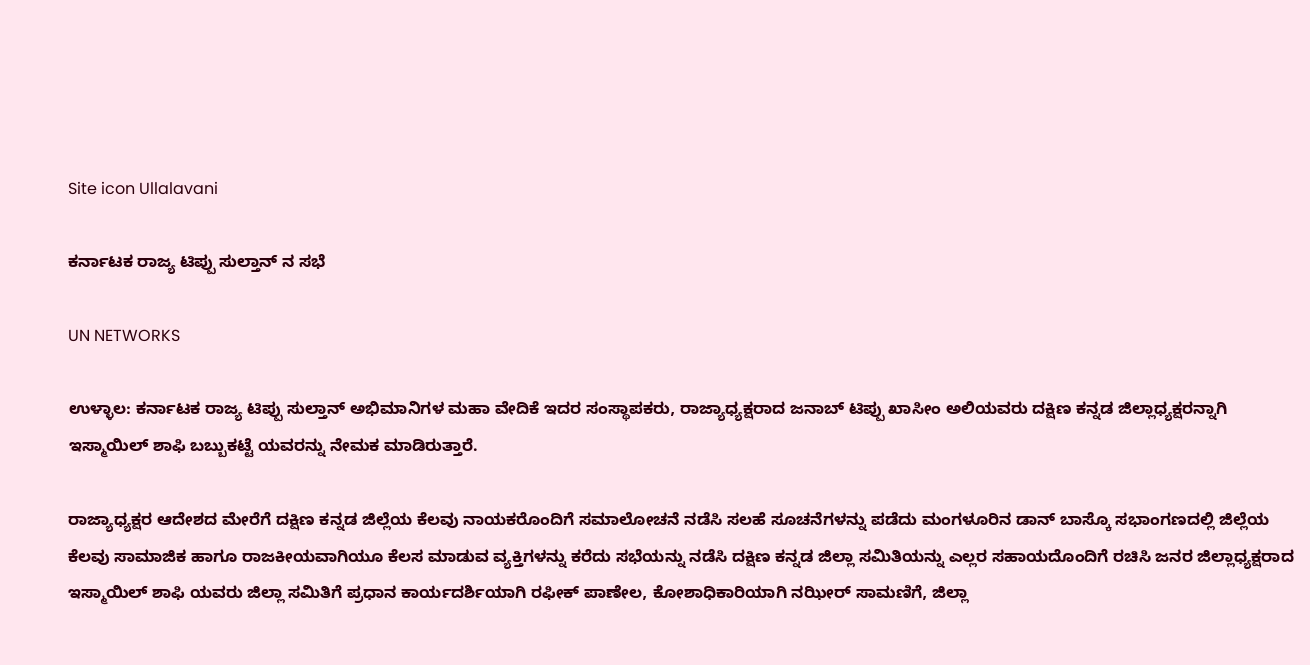Site icon Ullalavani

ಕರ್ನಾಟಕ ರಾಜ್ಯ ಟಿಪ್ಪು ಸುಲ್ತಾನ್ ನ ಸಭೆ

UN NETWORKS

ಉಳ್ಳಾಲ: ಕರ್ನಾಟಕ ರಾಜ್ಯ ಟಿಪ್ಪು ಸುಲ್ತಾನ್ ಅಭಿಮಾನಿಗಳ ಮಹಾ ವೇದಿಕೆ ಇದರ ಸಂಸ್ಥಾಪಕರು, ರಾಜ್ಯಾಧ್ಯಕ್ಷರಾದ ಜನಾಬ್ ಟಿಪ್ಪು ಖಾಸೀಂ ಅಲಿಯವರು ದಕ್ಷಿಣ ಕನ್ನಡ ಜಿಲ್ಲಾಧ್ಯಕ್ಷರನ್ನಾಗಿ ಇಸ್ಮಾಯಿಲ್ ಶಾಫಿ ಬಬ್ಬುಕಟ್ಟೆ ಯವರನ್ನು ನೇಮಕ ಮಾಡಿರುತ್ತಾರೆ.

ರಾಜ್ಯಾಧ್ಯಕ್ಷರ ಆದೇಶದ ಮೇರೆಗೆ ದಕ್ಷಿಣ ಕನ್ನಡ ಜಿಲ್ಲೆಯ ಕೆಲವು ನಾಯಕರೊಂದಿಗೆ ಸಮಾಲೋಚನೆ ನಡೆಸಿ ಸಲಹೆ ಸೂಚನೆಗಳನ್ನು ಪಡೆದು ಮಂಗಳೂರಿನ ಡಾನ್ ಬಾಸ್ಕೊ ಸಭಾಂಗಣದಲ್ಲಿ ಜಿಲ್ಲೆಯ ಕೆಲವು ಸಾಮಾಜಿಕ ಹಾಗೂ ರಾಜಕೀಯವಾಗಿಯೂ ಕೆಲಸ ಮಾಡುವ ವ್ಯಕ್ತಿಗಳನ್ನು ಕರೆದು ಸಭೆಯನ್ನು ನಡೆಸಿ ದಕ್ಷಿಣ ಕನ್ನಡ ಜಿಲ್ಲಾ ಸಮಿತಿಯನ್ನು ಎಲ್ಲರ ಸಹಾಯದೊಂದಿಗೆ ರಚಿಸಿ ಜನರ ಜಿಲ್ಲಾಧ್ಯಕ್ಷರಾದ ಇಸ್ಮಾಯಿಲ್ ಶಾಫಿ ಯವರು ಜಿಲ್ಲಾ ಸಮಿತಿಗೆ ಪ್ರಧಾನ ಕಾರ್ಯದರ್ಶಿಯಾಗಿ ರಫೀಕ್ ಪಾಣೇಲ, ಕೋಶಾಧಿಕಾರಿಯಾಗಿ ನಝೀರ್ ಸಾಮಣಿಗೆ, ಜಿಲ್ಲಾ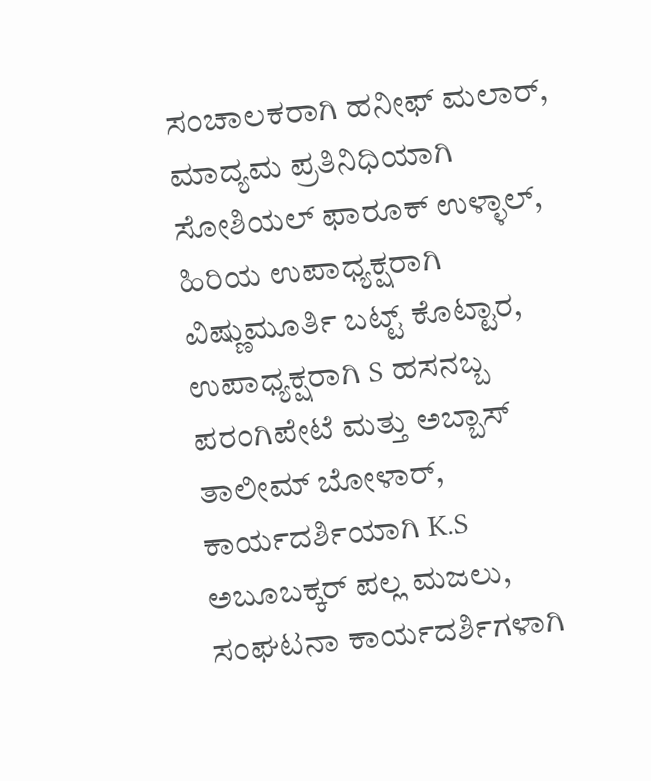ಸಂಚಾಲಕರಾಗಿ ಹನೀಫ್ ಮಲಾರ್, ಮಾದ್ಯಮ ಪ್ರತಿನಿಧಿಯಾಗಿ ಸೋಶಿಯಲ್ ಫಾರೂಕ್ ಉಳ್ಳಾಲ್, ಹಿರಿಯ ಉಪಾಧ್ಯಕ್ಷರಾಗಿ ವಿಷ್ಣುಮೂರ್ತಿ ಬಟ್ಟ್ ಕೊಟ್ಟಾರ, ಉಪಾಧ್ಯಕ್ಷರಾಗಿ S ಹಸನಬ್ಬ ಪರಂಗಿಪೇಟೆ ಮತ್ತು ಅಬ್ಬಾಸ್ ತಾಲೀಮ್ ಬೋಳಾರ್, ಕಾರ್ಯದರ್ಶಿಯಾಗಿ K.S ಅಬೂಬಕ್ಕರ್ ಪಲ್ಲ ಮಜಲು, ಸಂಘಟನಾ ಕಾರ್ಯದರ್ಶಿಗಳಾಗಿ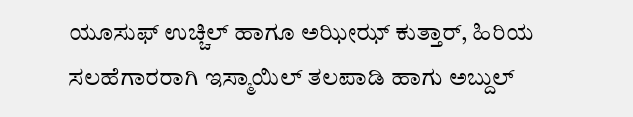ಯೂಸುಫ್ ಉಚ್ಚಿಲ್ ಹಾಗೂ ಅಝೀಝ್ ಕುತ್ತಾರ್, ಹಿರಿಯ ಸಲಹೆಗಾರರಾಗಿ ಇಸ್ಮಾಯಿಲ್ ತಲಪಾಡಿ ಹಾಗು ಅಬ್ದುಲ್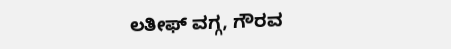ಲತೀಫ್ ವಗ್ಗ, ಗೌರವ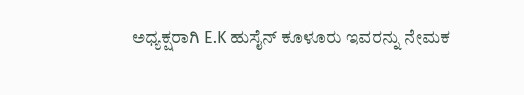ಅಧ್ಯಕ್ಷರಾಗಿ E.K ಹುಸೈನ್ ಕೂಳೂರು ಇವರನ್ನು ನೇಮಕ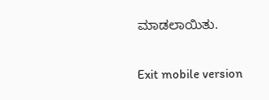ಮಾಡಲಾಯಿತು.

Exit mobile version